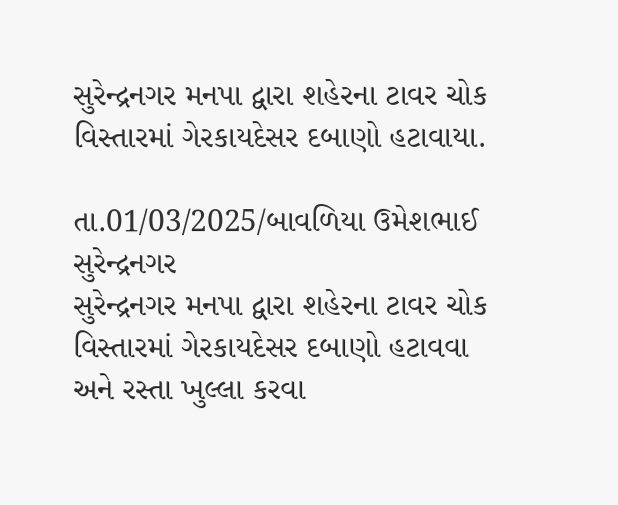સુરેન્દ્રનગર મનપા દ્વારા શહેરના ટાવર ચોક વિસ્તારમાં ગેરકાયદેસર દબાણો હટાવાયા.

તા.01/03/2025/બાવળિયા ઉમેશભાઈ સુરેન્દ્રનગર
સુરેન્દ્રનગર મનપા દ્વારા શહેરના ટાવર ચોક વિસ્તારમાં ગેરકાયદેસર દબાણો હટાવવા અને રસ્તા ખુલ્લા કરવા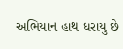અભિયાન હાથ ધરાયુ છે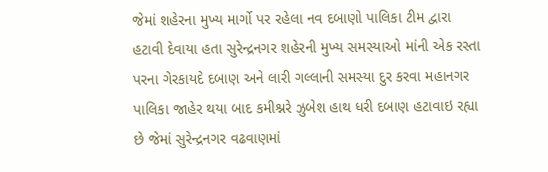જેમાં શહેરના મુખ્ય માર્ગો પર રહેલા નવ દબાણો પાલિકા ટીમ દ્વારા હટાવી દેવાયા હતા સુરેન્દ્રનગર શહેરની મુખ્ય સમસ્યાઓ માંની એક રસ્તા પરના ગેરકાયદે દબાણ અને લારી ગલ્લાની સમસ્યા દુર કરવા મહાનગર પાલિકા જાહેર થયા બાદ કમીશ્નરે ઝુબેશ હાથ ધરી દબાણ હટાવાઇ રહ્યા છે જેમાં સુરેન્દ્રનગર વઢવાણમાં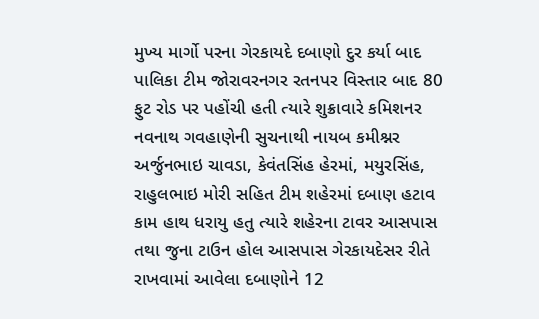મુખ્ય માર્ગો પરના ગેરકાયદે દબાણો દુર કર્યા બાદ પાલિકા ટીમ જોરાવરનગર રતનપર વિસ્તાર બાદ 80 ફુટ રોડ પર પહોંચી હતી ત્યારે શુક્રાવારે કમિશનર નવનાથ ગવહાણેની સુચનાથી નાયબ કમીશ્નર અર્જુનભાઇ ચાવડા, કેવંતસિંહ હેરમાં, મયુરસિંહ, રાહુલભાઇ મોરી સહિત ટીમ શહેરમાં દબાણ હટાવ કામ હાથ ધરાયુ હતુ ત્યારે શહેરના ટાવર આસપાસ તથા જુના ટાઉન હોલ આસપાસ ગેરકાયદેસર રીતે રાખવામાં આવેલા દબાણોને 12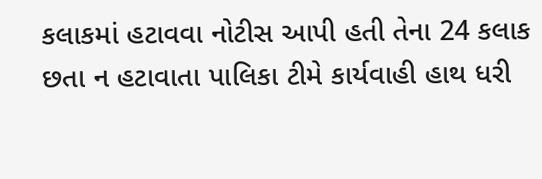કલાકમાં હટાવવા નોટીસ આપી હતી તેના 24 કલાક છતા ન હટાવાતા પાલિકા ટીમે કાર્યવાહી હાથ ધરી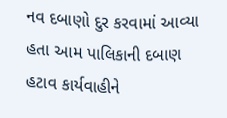નવ દબાણો દુર કરવામાં આવ્યા હતા આમ પાલિકાની દબાણ હટાવ કાર્યવાહીને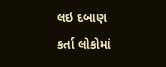લઇ દબાણ કર્તા લોકોમાં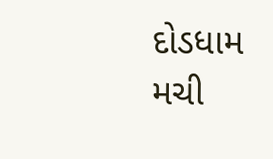દોડધામ મચી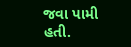જવા પામી હતી.